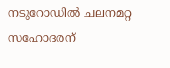നടുറോഡിൽ ചലനമറ്റ സഹോദരന്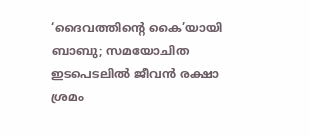‘ദൈവത്തിന്റെ കൈ’യായി ബാബു; സമയോചിത ഇടപെടലിൽ ജീവൻ രക്ഷാ ശ്രമം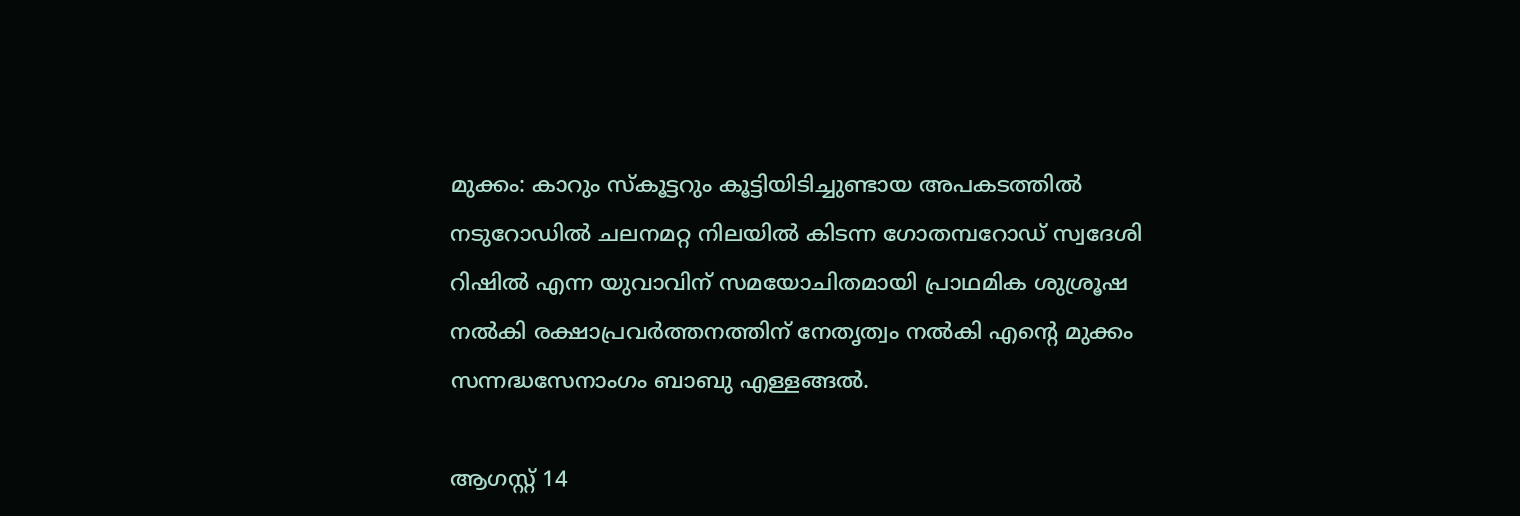മുക്കം: കാറും സ്കൂട്ടറും കൂട്ടിയിടിച്ചുണ്ടായ അപകടത്തിൽ നടുറോഡിൽ ചലനമറ്റ നിലയിൽ കിടന്ന ഗോതമ്പറോഡ് സ്വദേശി റിഷിൽ എന്ന യുവാവിന് സമയോചിതമായി പ്രാഥമിക ശുശ്രൂഷ നൽകി രക്ഷാപ്രവർത്തനത്തിന് നേതൃത്വം നൽകി എന്റെ മുക്കം സന്നദ്ധസേനാംഗം ബാബു എള്ളങ്ങൽ.

ആഗസ്റ്റ് 14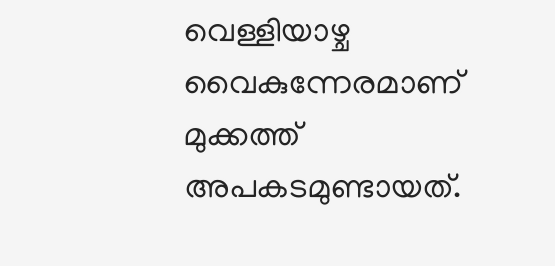വെള്ളിയാഴ്ച വൈകുന്നേരമാണ് മുക്കത്ത് അപകടമുണ്ടായത്.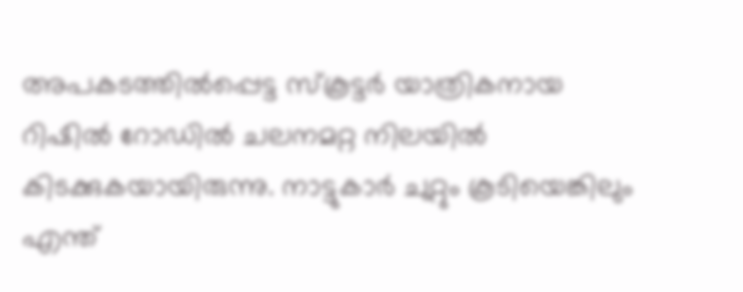അപകടത്തിൽപ്പെട്ട സ്കൂട്ടർ യാത്രികനായ റിഷിൽ റോഡിൽ ചലനമറ്റ നിലയിൽ കിടക്കുകയായിരുന്നു. നാട്ടുകാർ ചുറ്റും കൂടിയെങ്കിലും എന്ത്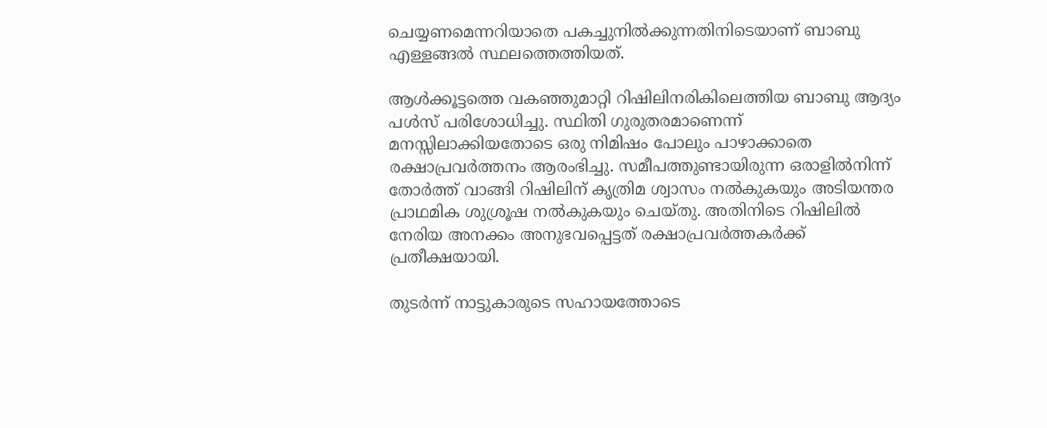ചെയ്യണമെന്നറിയാതെ പകച്ചുനിൽക്കുന്നതിനിടെയാണ് ബാബു എള്ളങ്ങൽ സ്ഥലത്തെത്തിയത്.

ആൾക്കൂട്ടത്തെ വകഞ്ഞുമാറ്റി റിഷിലിനരികിലെത്തിയ ബാബു ആദ്യം പൾസ് പരിശോധിച്ചു. സ്ഥിതി ഗുരുതരമാണെന്ന് മനസ്സിലാക്കിയതോടെ ഒരു നിമിഷം പോലും പാഴാക്കാതെ രക്ഷാപ്രവർത്തനം ആരംഭിച്ചു. സമീപത്തുണ്ടായിരുന്ന ഒരാളിൽനിന്ന് തോർത്ത് വാങ്ങി റിഷിലിന് കൃത്രിമ ശ്വാസം നൽകുകയും അടിയന്തര പ്രാഥമിക ശുശ്രൂഷ നൽകുകയും ചെയ്തു. അതിനിടെ റിഷിലിൽ നേരിയ അനക്കം അനുഭവപ്പെട്ടത് രക്ഷാപ്രവർത്തകർക്ക് പ്രതീക്ഷയായി.

തുടർന്ന് നാട്ടുകാരുടെ സഹായത്തോടെ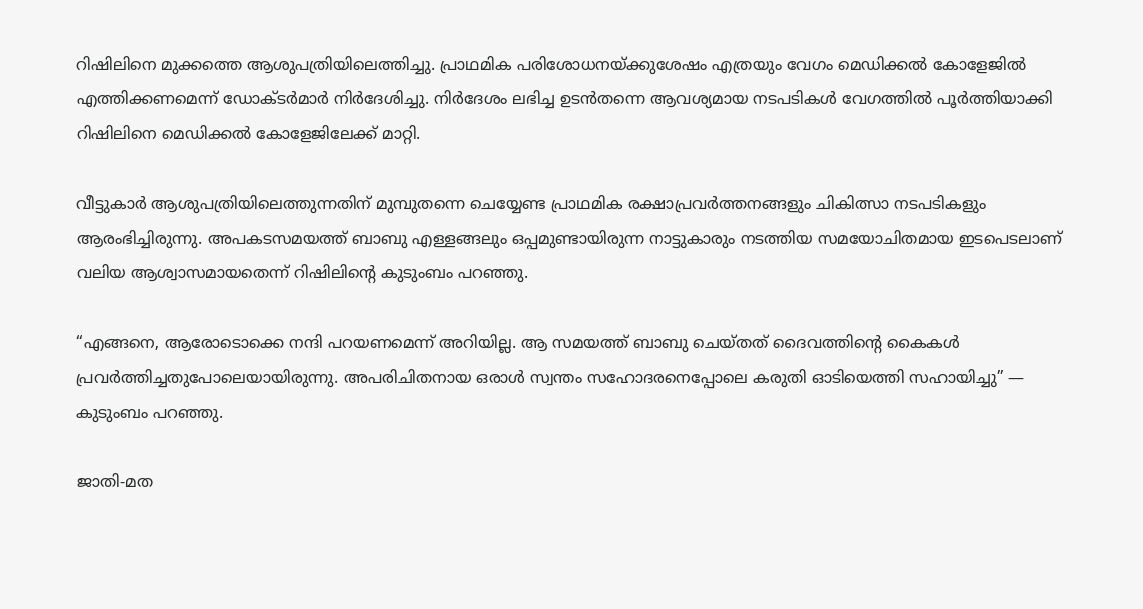റിഷിലിനെ മുക്കത്തെ ആശുപത്രിയിലെത്തിച്ചു. പ്രാഥമിക പരിശോധനയ്ക്കുശേഷം എത്രയും വേഗം മെഡിക്കൽ കോളേജിൽ എത്തിക്കണമെന്ന് ഡോക്ടർമാർ നിർദേശിച്ചു. നിർദേശം ലഭിച്ച ഉടൻതന്നെ ആവശ്യമായ നടപടികൾ വേഗത്തിൽ പൂർത്തിയാക്കി റിഷിലിനെ മെഡിക്കൽ കോളേജിലേക്ക് മാറ്റി.

വീട്ടുകാർ ആശുപത്രിയിലെത്തുന്നതിന് മുമ്പുതന്നെ ചെയ്യേണ്ട പ്രാഥമിക രക്ഷാപ്രവർത്തനങ്ങളും ചികിത്സാ നടപടികളും ആരംഭിച്ചിരുന്നു. അപകടസമയത്ത് ബാബു എള്ളങ്ങലും ഒപ്പമുണ്ടായിരുന്ന നാട്ടുകാരും നടത്തിയ സമയോചിതമായ ഇടപെടലാണ് വലിയ ആശ്വാസമായതെന്ന് റിഷിലിന്റെ കുടുംബം പറഞ്ഞു.

“എങ്ങനെ, ആരോടൊക്കെ നന്ദി പറയണമെന്ന് അറിയില്ല. ആ സമയത്ത് ബാബു ചെയ്തത് ദൈവത്തിന്റെ കൈകൾ പ്രവർത്തിച്ചതുപോലെയായിരുന്നു. അപരിചിതനായ ഒരാൾ സ്വന്തം സഹോദരനെപ്പോലെ കരുതി ഓടിയെത്തി സഹായിച്ചു” — കുടുംബം പറഞ്ഞു.

ജാതി-മത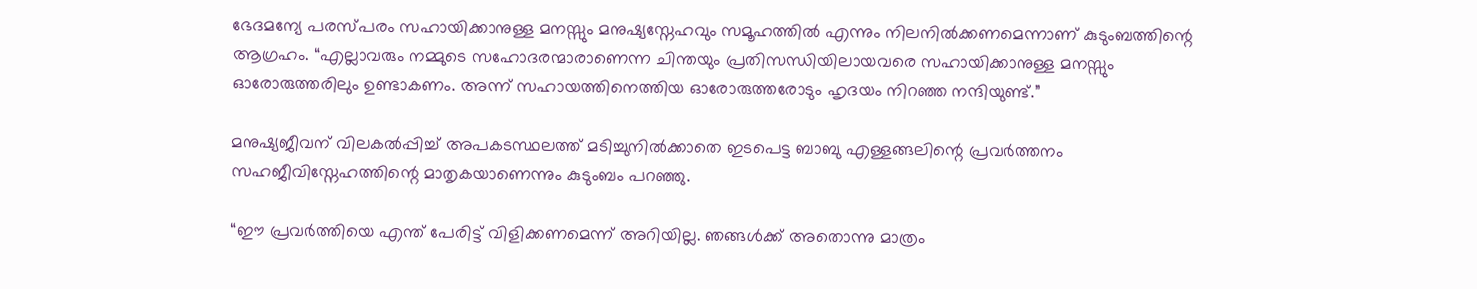ഭേദമന്യേ പരസ്പരം സഹായിക്കാനുള്ള മനസ്സും മനുഷ്യസ്നേഹവും സമൂഹത്തിൽ എന്നും നിലനിൽക്കണമെന്നാണ് കുടുംബത്തിന്റെ ആഗ്രഹം. “എല്ലാവരും നമ്മുടെ സഹോദരന്മാരാണെന്ന ചിന്തയും പ്രതിസന്ധിയിലായവരെ സഹായിക്കാനുള്ള മനസ്സും ഓരോരുത്തരിലും ഉണ്ടാകണം. അന്ന് സഹായത്തിനെത്തിയ ഓരോരുത്തരോടും ഹൃദയം നിറഞ്ഞ നന്ദിയുണ്ട്.”

മനുഷ്യജീവന് വിലകൽപ്പിച്ച് അപകടസ്ഥലത്ത് മടിച്ചുനിൽക്കാതെ ഇടപെട്ട ബാബു എള്ളങ്ങലിന്റെ പ്രവർത്തനം സഹജീവിസ്നേഹത്തിന്റെ മാതൃകയാണെന്നും കുടുംബം പറഞ്ഞു.

“ഈ പ്രവർത്തിയെ എന്ത് പേരിട്ട് വിളിക്കണമെന്ന് അറിയില്ല. ഞങ്ങൾക്ക് അതൊന്നു മാത്രം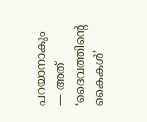പറയാനാകും — അത് ‘ദൈവത്തിന്റെ കൈകൾ’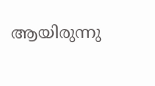ആയിരുന്നു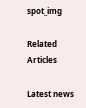spot_img

Related Articles

Latest news